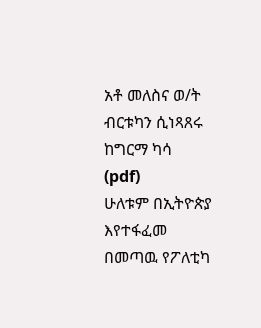አቶ መለስና ወ/ት ብርቱካን ሲነጻጸሩ
ከግርማ ካሳ
(pdf)
ሁለቱም በኢትዮጵያ እየተፋፈመ በመጣዉ የፖለቲካ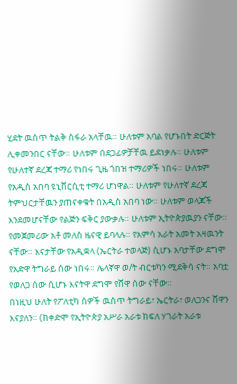ሂደት ዉስጥ ትልቅ ስፋራ አላቸዉ። ሁለቱም አባል የሆኑበት ድርጅት ሊቀመንበር ናቸው። ሁለቱም በደጋፊዎቻቸዉ ይደነቃሉ። ሁለቱም የሁለተኛ ደረጃ ተማሪ የነበሩ ጊዜ ጎበዝ ተማሪዎች ነበሩ። ሁለቱም የአዲስ አበባ ዩኒቨርሲቲ ተማሪ ሆነዋል። ሁለቱም የሁለተኛ ደረጃ ትምህርታቸዉን ያጠናቀቁት በአዲስ አበባ ነው። ሁለቱም ወላጆች እንደመሆናቸው የልጅን ፍቅር ያውቃሉ። ሁለቱም ኢትዮጵያዉያን ናቸው።
የመጀመሪው አቶ መለስ ዜናዊ ይባላሉ። የአምሳ አራት አመት አዛዉንት ናቸው። እናታቸው የአዲቋላ (ኤርትራ ተወላጅ) ሲሆኑ አባታቸው ደግሞ የአድዋ ትግራይ ሰው ነበሩ። ሌላኛዋ ወ/ት ብርቱካን ሚደቅሳ ናት። አባቷ የወለጋ ሰው ሲሆኑ እናትዋ ደግሞ የሸዋ ሰው ናቸው።
በነዚህ ሁለት የፖለቲካ ሰዎች ዉስጥ ትግራይ፣ ኤርትራ፣ ወለጋንና ሸዋን እናያለን። (ከቀድሞ የኢትዮጵያ አሥራ አራቱ ክፍለ ሃገራት አራቱ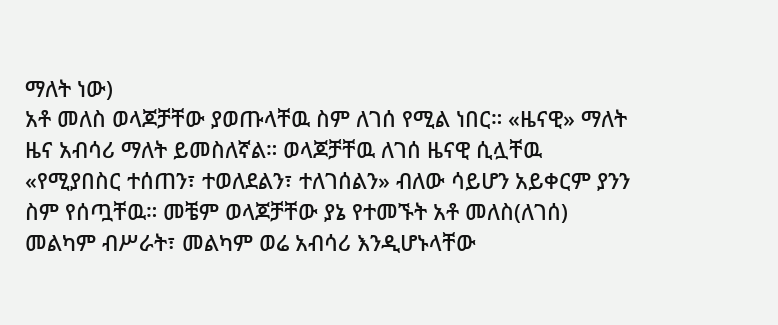ማለት ነው)
አቶ መለስ ወላጆቻቸው ያወጡላቸዉ ስም ለገሰ የሚል ነበር። «ዜናዊ» ማለት ዜና አብሳሪ ማለት ይመስለኛል። ወላጆቻቸዉ ለገሰ ዜናዊ ሲሏቸዉ «የሚያበስር ተሰጠን፣ ተወለደልን፣ ተለገሰልን» ብለው ሳይሆን አይቀርም ያንን ስም የሰጧቸዉ። መቼም ወላጆቻቸው ያኔ የተመኙት አቶ መለስ(ለገሰ) መልካም ብሥራት፣ መልካም ወሬ አብሳሪ እንዲሆኑላቸው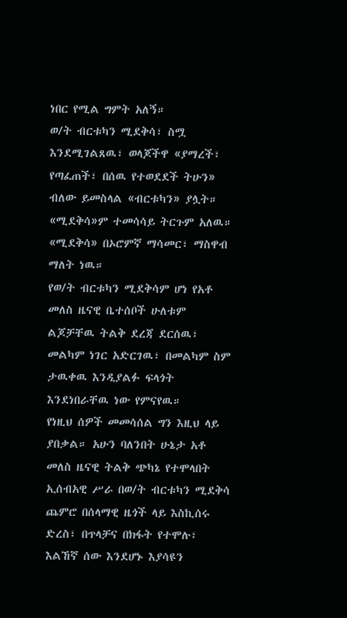ነበር የሚል ግምት አለኝ።
ወ/ት ብርቱካን ሚደቅሳ፣ ስሟ እንደሚገልጸዉ፣ ወላጆችዋ «ያማረች፣ የጣፈጠች፣ በሰዉ የተወደደች ትሁን» ብለው ይመስላል «ብርቱካን» ያሏት። «ሚደቅሳ»ም ተመሳሳይ ትርጉም አለዉ። «ሚደቅሳ» በኦሮምኛ ማሳመር፣ ማስዋብ ማለት ነዉ።
የወ/ት ብርቱካን ሚደቅሳም ሆነ የአቶ መለስ ዜናዊ ቤተሰቦች ሁለቱም ልጆቻቸዉ ትልቅ ደረጃ ደርሰዉ፣ መልካም ነገር አድርገዉ፣ በመልካም ስም ታዉቀዉ እንዲያልፉ ፍላጎት እንደነበራቸዉ ነው የምናየዉ።
የነዚህ ሰዎች መመሳሰል ግን እዚህ ላይ ያበቃል። አሁን ባለንበት ሁኔታ አቶ መለስ ዜናዊ ትልቅ ጭካኔ የተሞላበት ኢሰብአዊ ሥራ በወ/ት ብርቱካን ሚደቅሳ ጨምሮ በሰላማዊ ዜጎች ላይ እስኪሰሩ ድረስ፣ በጥላቻና በክፋት የተሞሉ፣ እልኸኛ ሰው እንደሆኑ እያሳዩን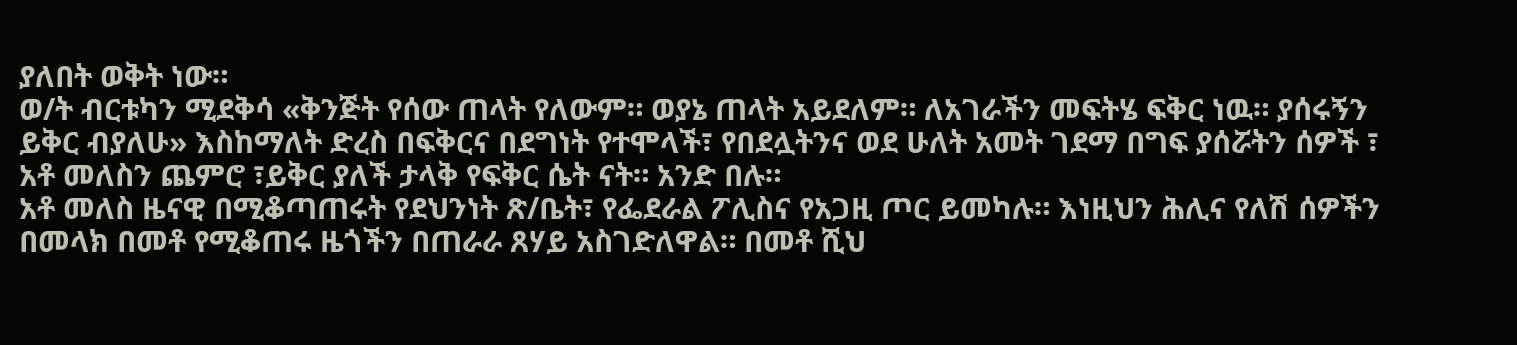ያለበት ወቅት ነው።
ወ/ት ብርቱካን ሚደቅሳ «ቅንጅት የሰው ጠላት የለውም። ወያኔ ጠላት አይደለም። ለአገራችን መፍትሄ ፍቅር ነዉ። ያሰሩኝን ይቅር ብያለሁ» እስከማለት ድረስ በፍቅርና በደግነት የተሞላች፣ የበደሏትንና ወደ ሁለት አመት ገደማ በግፍ ያሰሯትን ሰዎች ፣ አቶ መለስን ጨምሮ ፣ይቅር ያለች ታላቅ የፍቅር ሴት ናት። አንድ በሉ።
አቶ መለስ ዜናዊ በሚቆጣጠሩት የደህንነት ጽ/ቤት፣ የፌደራል ፖሊስና የአጋዚ ጦር ይመካሉ። እነዚህን ሕሊና የለሽ ሰዎችን በመላክ በመቶ የሚቆጠሩ ዜጎችን በጠራራ ጸሃይ አስገድለዋል። በመቶ ሺህ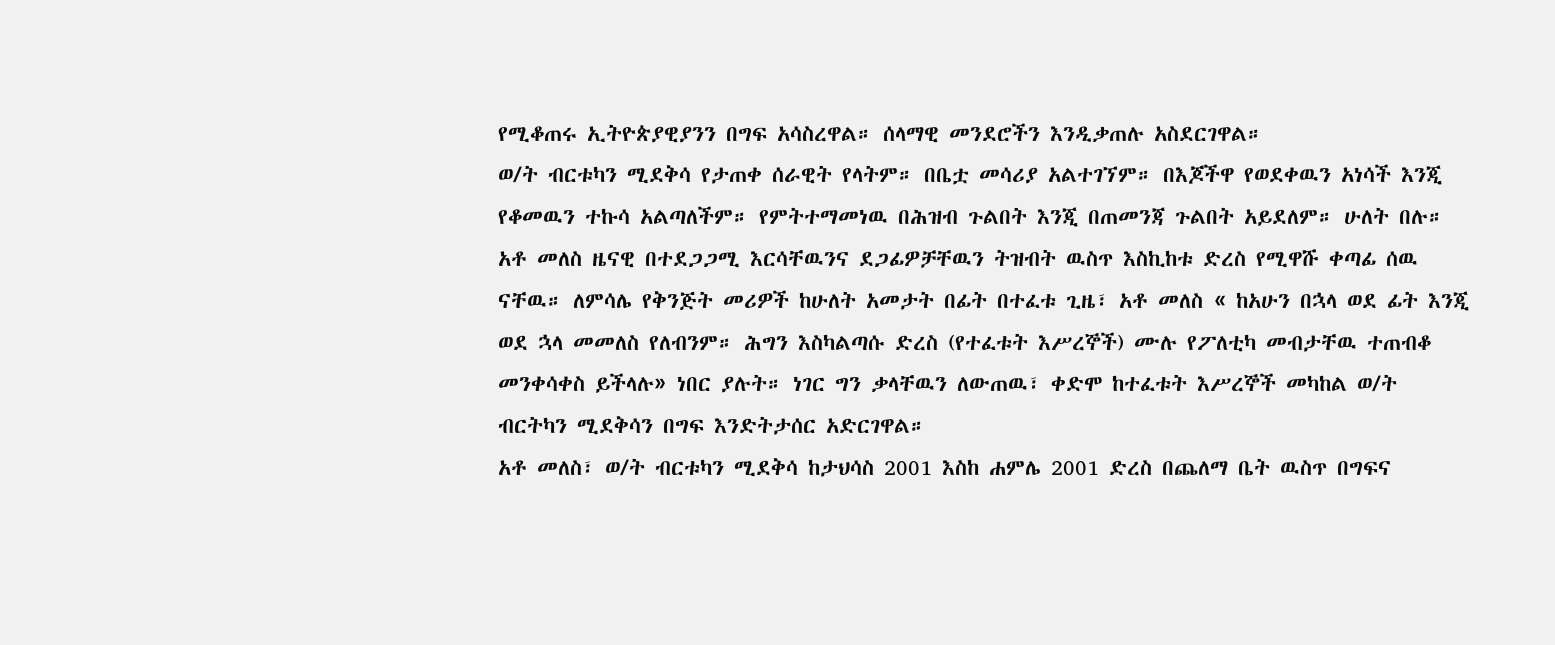የሚቆጠሩ ኢትዮጵያዊያንን በግፍ አሳስረዋል። ሰላማዊ መንደሮችን እንዲቃጠሉ አስደርገዋል።
ወ/ት ብርቱካን ሚደቅሳ የታጠቀ ሰራዊት የላትም። በቤቷ መሳሪያ አልተገኘም። በእጆችዋ የወደቀዉን አነሳች እንጂ የቆመዉን ተኩሳ አልጣለችም። የምትተማመነዉ በሕዝብ ጉልበት እንጂ በጠመንጃ ጉልበት አይደለም። ሁለት በሉ።
አቶ መለስ ዜናዊ በተደጋጋሚ እርሳቸዉንና ደጋፊዎቻቸዉን ትዝብት ዉስጥ እስኪከቱ ድረስ የሚዋሹ ቀጣፊ ሰዉ ናቸዉ። ለምሳሌ የቅንጅት መሪዎች ከሁለት አመታት በፊት በተፈቱ ጊዜ፣ አቶ መለስ « ከአሁን በኋላ ወደ ፊት እንጂ ወደ ኋላ መመለስ የለብንም። ሕግን እስካልጣሱ ድረስ (የተፈቱት እሥረኞች) ሙሉ የፖለቲካ መብታቸዉ ተጠብቆ መንቀሳቀስ ይችላሉ» ነበር ያሉት። ነገር ግን ቃላቸዉን ለውጠዉ፣ ቀድሞ ከተፈቱት እሥረኞች መካከል ወ/ት ብርትካን ሚደቅሳን በግፍ እንድትታሰር አድርገዋል።
አቶ መለስ፣ ወ/ት ብርቱካን ሚደቅሳ ከታህሳስ 2001 እስከ ሐምሌ 2001 ድረስ በጨለማ ቤት ዉስጥ በግፍና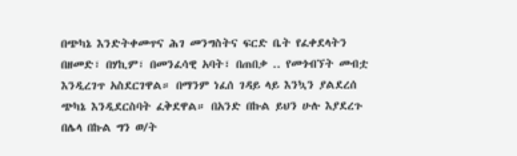በጭካኔ እንድትቀመጥና ሕገ መንግስትና ፍርድ ቤት የፈቀደላትን በዘመድ፣ በሃኪም፣ በመንፈሳዊ አባት፣ በጠበቃ .. የመጎብኘት መብቷ እንዲረገጥ አስደርገዋል። በማንም ነፈሰ ገዳይ ላይ እንኳን ያልደረሰ ጭካኔ እንዲደርስባት ፈቅደዋል። በአንድ በኩል ይህን ሁሉ እያደረጉ በሌላ በኩል ግን ወ/ት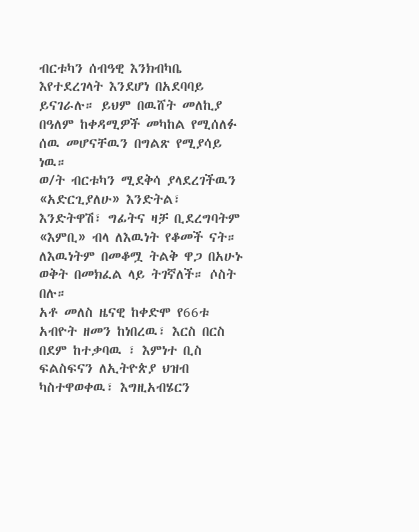ብርቱካን ሰብዓዊ እንክብካቤ እየተደረገላት እንደሆነ በአደባባይ ይናገራሉ። ይህም በዉሸት መለኪያ በዓለም ከቀዳሚዎች መካከል የሚሰለፉ ሰዉ መሆናቸዉን በግልጽ የሚያሳይ ነዉ።
ወ/ት ብርቱካን ሚደቅሳ ያላደረገችዉን «አድርጊያለሁ» እንድትል፣ እንድትዋሽ፣ ግፊትና ዛቻ ቢደረግባትም «እምቢ» ብላ ለእዉነት የቆመች ናት። ለእዉነትም በመቆሟ ትልቅ ዋጋ በአሁኑ ወቅት በመክፈል ላይ ትገኛለች። ሶስት በሉ።
አቶ መለስ ዜናዊ ከቀድሞ የ66ቱ አብዮት ዘመን ከነበረዉ፣ እርስ በርስ በደም ከተቃባዉ ፣ እምነተ ቢስ ፍልስፍናን ለኢትዮጵያ ህዝብ ካስተዋወቀዉ፣ እግዚአብሄርን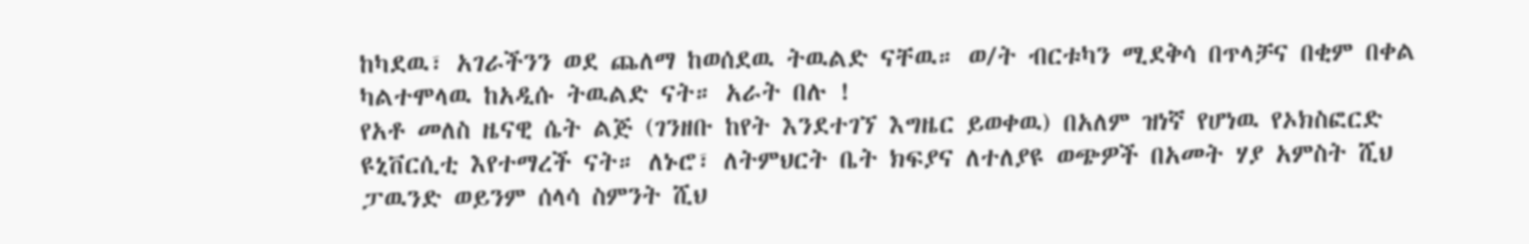ከካደዉ፣ አገራችንን ወደ ጨለማ ከወሰደዉ ትዉልድ ናቸዉ። ወ/ት ብርቱካን ሚደቅሳ በጥላቻና በቂም በቀል ካልተሞላዉ ከአዲሱ ትዉልድ ናት። አራት በሉ !
የአቶ መለስ ዜናዊ ሴት ልጅ (ገንዘቡ ከየት እንደተገኘ እግዜር ይወቀዉ) በአለም ዝነኛ የሆነዉ የኦክስፎርድ ዩኒቨርሲቲ እየተማረች ናት። ለኑሮ፣ ለትምህርት ቤት ክፍያና ለተለያዩ ወጭዎች በአመት ሃያ አምስት ሺህ ፓዉንድ ወይንም ሰላሳ ስምንት ሺህ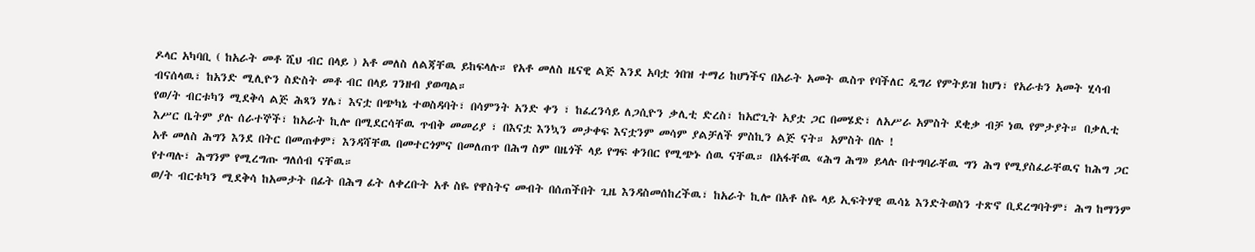ዶላር አካባቢ ( ከአራት መቶ ሺህ ብር በላይ ) አቶ መለስ ለልጃቸዉ ይከፍላሉ። የአቶ መለስ ዜናዊ ልጅ እንደ አባቷ ጎበዝ ተማሪ ከሆነችና በአራት አመት ዉስጥ የባችለር ዲግሪ የምትይዝ ከሆነ፣ የአራቱን አመት ሂሳብ ብናሰላዉ፣ ከአንድ ሚሊዮን ስድስት መቶ ብር በላይ ገንዘብ ያወጣል።
የወ/ት ብርቱካን ሚደቅሳ ልጅ ሕጻን ሃሌ፣ እናቷ በጭካኔ ተወስዳባት፣ በሳምንት አንድ ቀን ፣ ከፈረንሳይ ለጋሲዮን ቃሊቲ ድረስ፣ ከአሮጊት አያቷ ጋር በመሄድ፣ ለአሥራ አምስት ደቂቃ ብቻ ነዉ የምታያት። በቃሊቲ እሥር ቤትም ያሉ ሰራተኞች፣ ከአራት ኪሎ በሚደርሳቸዉ ጥብቅ መመሪያ ፣ በእናቷ እንኳን መታቀፍ እናቷንም መሳም ያልቻለች ምስኪን ልጅ ናት። አምስት በሉ !
አቶ መለስ ሕግን እንደ በትር በመጠቀም፣ እንዳሻቸዉ በመተርጎምና በመለጠጥ በሕግ ስም በዜጎች ላይ የግፍ ቀንበር የሚጭኑ ሰዉ ናቸዉ። በአፋቸዉ «ሕግ ሕግ» ይላሉ በተግባራቸዉ ግን ሕግ የሚያስፈራቸዉና ከሕግ ጋር የተጣሉ፣ ሕግንም የሚረግጡ ግለሰብ ናቸዉ።
ወ/ት ብርቱካን ሚደቅሳ ከአመታት በፊት በሕግ ፊት ለቀረቡት አቶ ስዬ የዋስትና መብት በሰጠችበት ጊዜ እንዳስመሰከረችዉ፣ ከአራት ኪሎ በአቶ ስዬ ላይ ኢፍትሃዊ ዉሳኔ እንድትወስን ተጽኖ ቢደረግባትም፣ ሕግ ከማንም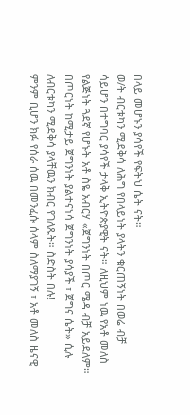በላይ መሆኑን ያሳየች የፍትህ ሴት ናት።
ወ/ት ብርቱካን ሚደቅሳ ለሕግ የበላይነት ያላትን ቁርጠኝነት በወሬ ብቻ ሳይሆን በተግባር ያሳየች ታላቅ ኢትዮጵያዊት ናት። ለዚህም ነዉ የአቶ መለስ የልጅነት ጓደኛ የሆኑት አቶ ስዬ አብርሃ «ጀግንነት በጦር ሜዳ ብቻ አይደለም። በጦርነት ከሚታይ ጀግንነት ያልተናነሳ ጀግንነት ያሳያች ፣ ጀግና ሴት» ሲሉ ለብርቱካን ሚደቅሳ ያላቸዉን ክብር የገለጹት። ስድስት በሉ!
ምንም ቢሆን ክፉ የሰራ ሰዉ በመንፈሱ ሰላም ስለማያገኝ ፣ አቶ መለስ ዜናዊ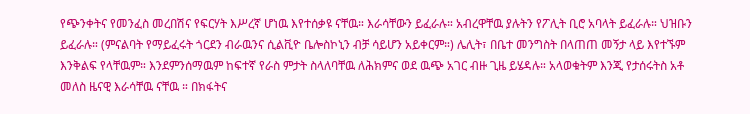የጭንቀትና የመንፈስ መረበሽና የፍርሃት እሥረኛ ሆነዉ እየተሰቃዩ ናቸዉ። እራሳቸውን ይፈራሉ። አብረዋቸዉ ያሉትን የፖሊት ቢሮ አባላት ይፈራሉ። ህዝቡን ይፈራሉ። (ምናልባት የማይፈሩት ጎርደን ብራዉንና ሲልቪዮ ቤሎስኮኒን ብቻ ሳይሆን አይቀርም።) ሌሊት፣ በቤተ መንግስት በላጠጠ መኝታ ላይ እየተኙም እንቅልፍ የላቸዉም። እንደምንሰማዉም ከፍተኛ የራስ ምታት ስላለባቸዉ ለሕክምና ወደ ዉጭ አገር ብዙ ጊዜ ይሄዳሉ። አላወቁትም እንጂ የታሰሩትስ አቶ መለስ ዜናዊ እራሳቸዉ ናቸዉ ። በክፋትና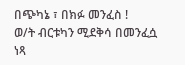በጭካኔ ፣ በክፉ መንፈስ !
ወ/ት ብርቱካን ሚደቅሳ በመንፈሷ ነጻ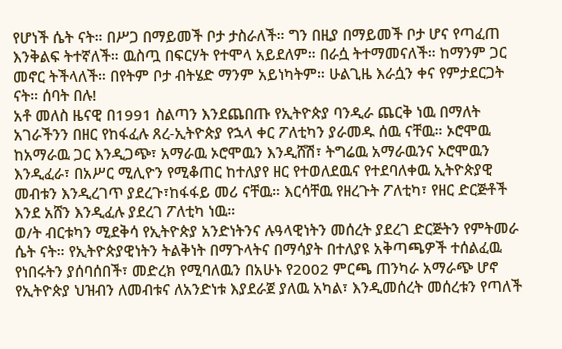የሆነች ሴት ናት። በሥጋ በማይመች ቦታ ታስራለች። ግን በዚያ በማይመች ቦታ ሆና የጣፈጠ እንቅልፍ ትተኛለች። ዉስጧ በፍርሃት የተሞላ አይደለም። በራሷ ትተማመናለች። ከማንም ጋር መኖር ትችላለች። በየትም ቦታ ብትሄድ ማንም አይነካትም። ሁልጊዜ እራሷን ቀና የምታደርጋት ናት። ሰባት በሉ!
አቶ መለስ ዜናዊ በ1991 ስልጣን እንደጨበጡ የኢትዮጵያ ባንዲራ ጨርቅ ነዉ በማለት አገራችንን በዘር የከፋፈሉ ጸረ-ኢትዮጵያ የኋላ ቀር ፖለቲካን ያራመዱ ሰዉ ናቸዉ። ኦሮሞዉ ከአማራዉ ጋር እንዲጋጭ፣ አማራዉ ኦሮሞዉን እንዲሸሽ፣ ትግሬዉ አማራዉንና ኦሮሞዉን እንዲፈራ፣ በአሥር ሚሊዮን የሚቆጠር ከተለያየ ዘር የተወለደዉና የተደባለቀዉ ኢትዮጵያዊ መብቱን እንዲረገጥ ያደረጉ፣ከፋፋይ መሪ ናቸዉ። እርሳቸዉ የዘረጉት ፖለቲካ፣ የዘር ድርጅቶች እንደ አሸን እንዲፈሉ ያደረገ ፖለቲካ ነዉ።
ወ/ት ብርቱካን ሚደቅሳ የኢትዮጵያ አንድነትንና ሉዓላዊነትን መሰረት ያደረገ ድርጅትን የምትመራ ሴት ናት። የኢትዮጵያዊነትን ትልቅነት በማጉላትና በማሳያት በተለያዩ አቅጣጫዎች ተሰልፈዉ የነበሩትን ያሰባሰበች፣ መድረክ የሚባለዉን በአሁኑ የ2002 ምርጫ ጠንካራ አማራጭ ሆኖ የኢትዮጵያ ህዝብን ለመብቱና ለአንድነቱ እያደራጀ ያለዉ አካል፣ እንዲመሰረት መሰረቱን የጣለች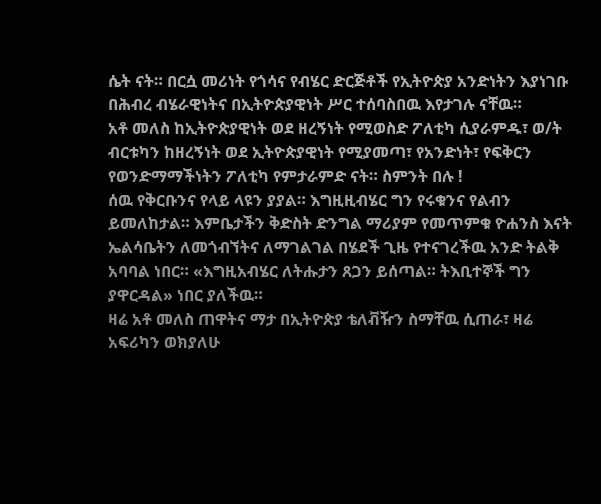ሴት ናት። በርሷ መሪነት የጎሳና የብሄር ድርጅቶች የኢትዮጵያ አንድነትን እያነገቡ በሕብረ ብሄራዊነትና በኢትዮጵያዊነት ሥር ተሰባስበዉ እየታገሉ ናቸዉ።
አቶ መለስ ከኢትዮጵያዊነት ወደ ዘረኝነት የሚወስድ ፖለቲካ ሲያራምዱ፣ ወ/ት ብርቱካን ከዘረኝነት ወደ ኢትዮጵያዊነት የሚያመጣ፣ የአንድነት፣ የፍቅርን የወንድማማችነትን ፖለቲካ የምታራምድ ናት። ስምንት በሉ !
ሰዉ የቅርቡንና የላይ ላዩን ያያል። እግዚዚብሄር ግን የሩቁንና የልብን ይመለከታል። እምቤታችን ቅድስት ድንግል ማሪያም የመጥምቁ ዮሐንስ እናት ኤልሳቤትን ለመጎብኘትና ለማገልገል በሄደች ጊዜ የተናገረችዉ አንድ ትልቅ አባባል ነበር። «እግዚአብሄር ለትሑታን ጸጋን ይሰጣል። ትእቢተኞች ግን ያዋርዳል» ነበር ያለችዉ።
ዛሬ አቶ መለስ ጠዋትና ማታ በኢትዮጵያ ቴለቭዥን ስማቸዉ ሲጠራ፣ ዛሬ አፍሪካን ወክያለሁ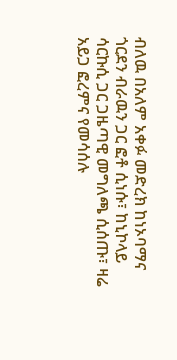ብለዉ በአለም አቀፉ መድረክ ከነኦባማና ጎርደን ብራዉን ጋር ፎቶ ሲነሱ፣ ከኒኮላይ ሳርኩሲ ጋር ጋዜጣዊ መግለጫ ሲሰጡ፣ ዛሬ አይጋ ፎረምና የመሳሰሉ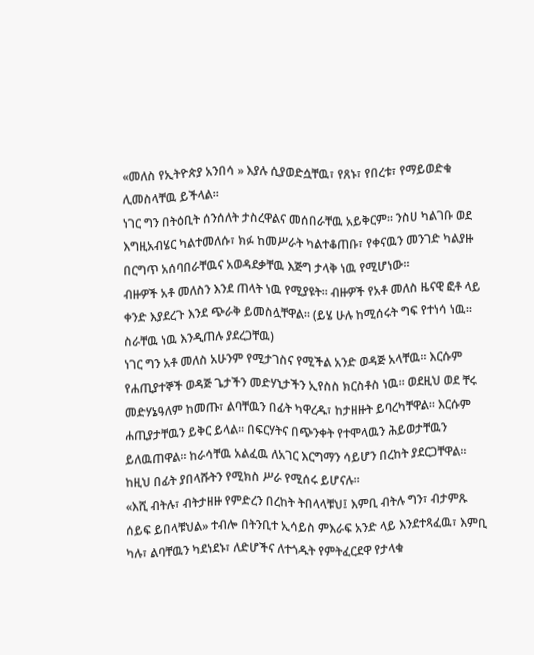«መለስ የኢትዮጵያ አንበሳ » እያሉ ሲያወድሷቸዉ፣ የጸኑ፣ የበረቱ፣ የማይወድቁ ሊመስላቸዉ ይችላል።
ነገር ግን በትዕቢት ሰንሰለት ታስረዋልና መሰበራቸዉ አይቅርም። ንስሀ ካልገቡ ወደ እግዚአብሄር ካልተመለሱ፣ ክፉ ከመሥራት ካልተቆጠቡ፣ የቀናዉን መንገድ ካልያዙ በርግጥ አሰባበራቸዉና አወዳደቃቸዉ እጅግ ታላቅ ነዉ የሚሆነው።
ብዙዎች አቶ መለስን እንደ ጠላት ነዉ የሚያዩት። ብዙዎች የአቶ መለስ ዜናዊ ፎቶ ላይ ቀንድ እያደረጉ እንደ ጭራቅ ይመስሏቸዋል። (ይሄ ሁሉ ከሚሰሩት ግፍ የተነሳ ነዉ። ስራቸዉ ነዉ እንዲጠሉ ያደረጋቸዉ)
ነገር ግን አቶ መለስ አሁንም የሚታገስና የሚችል አንድ ወዳጅ አላቸዉ። እርሱም የሐጢያተኞች ወዳጅ ጌታችን መድሃኒታችን ኢየስስ ክርስቶስ ነዉ። ወደዚህ ወደ ቸሩ መድሃኔዓለም ከመጡ፣ ልባቸዉን በፊት ካዋረዱ፣ ከታዘዙት ይባረካቸዋል። እርሱም ሐጢያታቸዉን ይቅር ይላል። በፍርሃትና በጭንቀት የተሞላዉን ሕይወታቸዉን ይለዉጠዋል። ከራሳቸዉ አልፈዉ ለአገር እርግማን ሳይሆን በረከት ያደርጋቸዋል። ከዚህ በፊት ያበላሹትን የሚክስ ሥራ የሚሰሩ ይሆናሉ።
«እሺ ብትሉ፣ ብትታዘዙ የምድረን በረከት ትበላላቹህ፤ እምቢ ብትሉ ግን፣ ብታምጹ ሰይፍ ይበላቹህል» ተብሎ በትንቢተ ኢሳይስ ምእራፍ አንድ ላይ እንደተጻፈዉ፣ እምቢ ካሉ፣ ልባቸዉን ካደነደኑ፣ ለድሆችና ለተጎዱት የምትፈርደዋ የታላቁ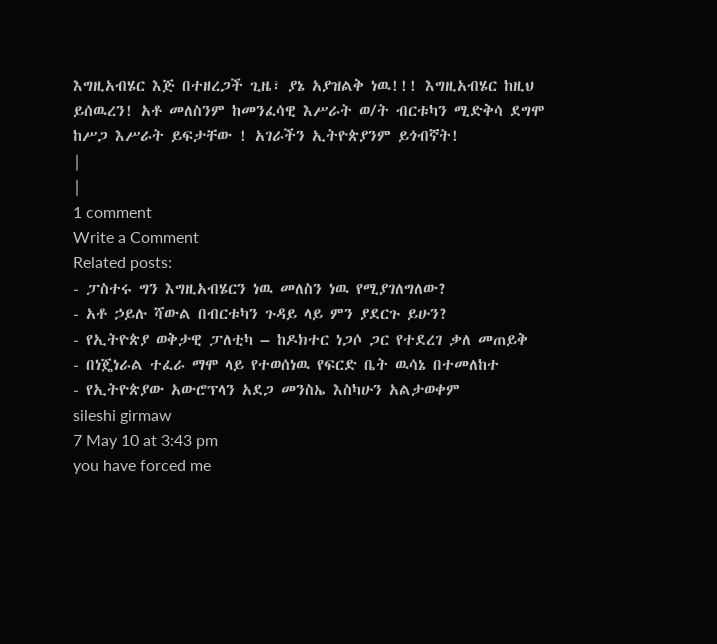እግዚአብሄር እጅ በተዘረጋች ጊዜ፣ ያኔ አያዝልቅ ነዉ!!! እግዚአብሄር ከዚህ ይሰዉረን! አቶ መለስንም ከመንፈሳዊ እሥራት ወ/ት ብርቱካን ሚድቅሳ ደግሞ ከሥጋ እሥራት ይፍታቸው ! አገራችን ኢትዮጵያንም ይጎብኛት!
|
|
1 comment
Write a Comment
Related posts:
- ፓስተሩ ግን እግዚአብሄርን ነዉ መለስን ነዉ የሚያገለግለው?
- አቶ ኃይሉ ሻውል በብርቱካን ጉዳይ ላይ ምን ያደርጉ ይሁን?
- የኢትዮጵያ ወቅታዊ ፓለቲካ – ከዶክተር ነጋሶ ጋር የተደረገ ቃለ መጠይቅ
- በነጄነራል ተፈራ ማሞ ላይ የተወሰነዉ የፍርድ ቤት ዉሳኔ በተመለከተ
- የኢትዮጵያው አውሮፕላን አደጋ መንስኤ እስካሁን አልታወቀም
sileshi girmaw
7 May 10 at 3:43 pm
you have forced me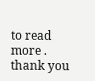to read more .
thank you